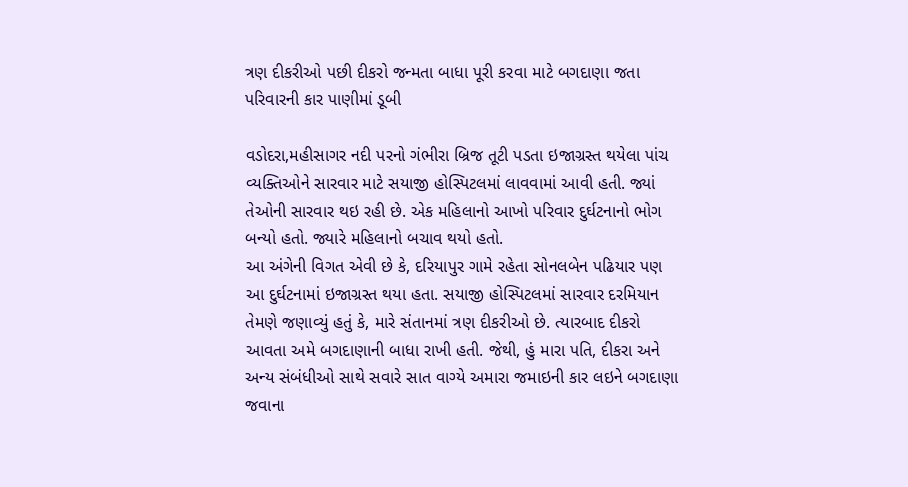ત્રણ દીકરીઓ પછી દીકરો જન્મતા બાધા પૂરી કરવા માટે બગદાણા જતા પરિવારની કાર પાણીમાં ડૂબી

વડોદરા,મહીસાગર નદી પરનો ગંભીરા બ્રિજ તૂટી પડતા ઇજાગ્રસ્ત થયેલા પાંચ વ્યક્તિઓને સારવાર માટે સયાજી હોસ્પિટલમાં લાવવામાં આવી હતી. જ્યાં તેઓની સારવાર થઇ રહી છે. એક મહિલાનો આખો પરિવાર દુર્ઘટનાનો ભોગ બન્યો હતો. જ્યારે મહિલાનો બચાવ થયો હતો.
આ અંગેની વિગત એવી છે કે, દરિયાપુર ગામે રહેતા સોનલબેન પઢિયાર પણ આ દુર્ઘટનામાં ઇજાગ્રસ્ત થયા હતા. સયાજી હોસ્પિટલમાં સારવાર દરમિયાન તેમણે જણાવ્યું હતું કે, મારે સંતાનમાં ત્રણ દીકરીઓ છે. ત્યારબાદ દીકરો આવતા અમે બગદાણાની બાધા રાખી હતી. જેથી, હું મારા પતિ, દીકરા અને અન્ય સંબંધીઓ સાથે સવારે સાત વાગ્યે અમારા જમાઇની કાર લઇને બગદાણા જવાના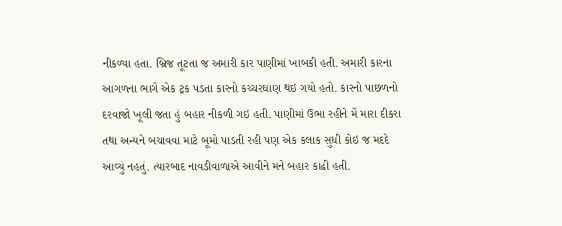નીકળ્યા હતા. બ્રિજ તૂટતા જ અમારી કાર પાણીમાં ખાબકી હતી. અમારી કારના આગળના ભાગે એક ટ્રક પડતા કારનો કચ્ચરઘાણ થઇ ગયો હતો. કારનો પાછળનો દરવાજો ખૂલી જતા હું બહાર નીકળી ગઇ હતી. પાણીમાં ઉભા રહીને મેં મારા દીકરા તથા અન્યને બચાવવા માટે બૂમો પાડતી રહી પણ એક કલાક સુધી કોઇ જ મદદે આવ્યું નહતું. ત્યારબાદ નાવડીવાળાએ આવીને મને બહાર કાઢી હતી.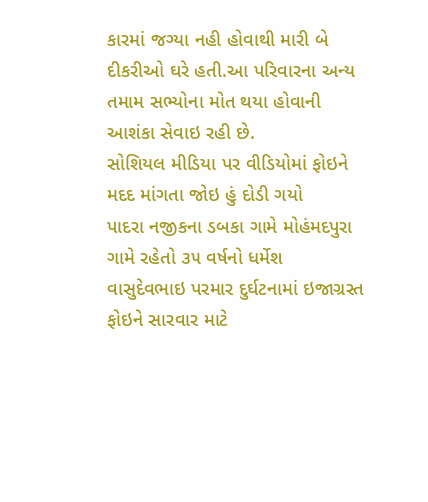કારમાં જગ્યા નહી હોવાથી મારી બે દીકરીઓ ઘરે હતી.આ પરિવારના અન્ય તમામ સભ્યોના મોત થયા હોવાની આશંકા સેવાઇ રહી છે.
સોશિયલ મીડિયા પર વીડિયોમાં ફોઇને મદદ માંગતા જોઇ હું દોડી ગયો
પાદરા નજીકના ડબકા ગામે મોહંમદપુરા ગામે રહેતો ૩૫ વર્ષનો ધર્મેશ વાસુદેવભાઇ પરમાર દુર્ઘટનામાં ઇજાગ્રસ્ત ફોઇને સારવાર માટે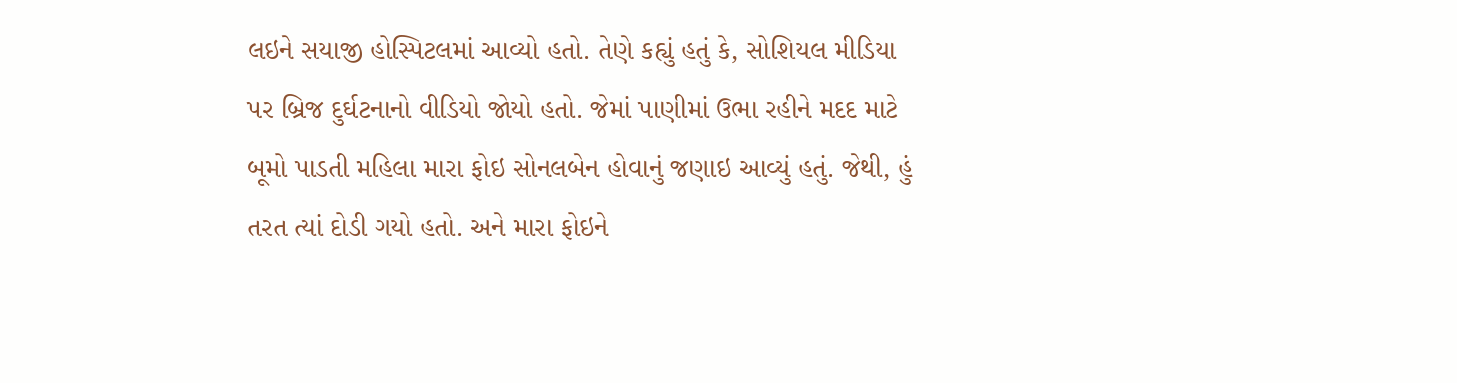લઇને સયાજી હોસ્પિટલમાં આવ્યો હતો. તેણે કહ્યું હતું કે, સોશિયલ મીડિયા પર બ્રિજ દુર્ઘટનાનો વીડિયો જોયો હતો. જેમાં પાણીમાં ઉભા રહીને મદદ માટે બૂમો પાડતી મહિલા મારા ફોઇ સોનલબેન હોવાનું જણાઇ આવ્યું હતું. જેથી, હું તરત ત્યાં દોડી ગયો હતો. અને મારા ફોઇને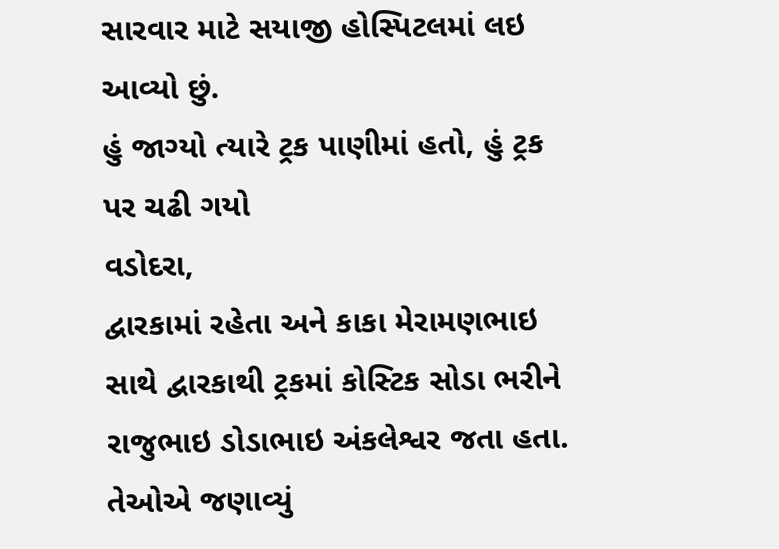સારવાર માટે સયાજી હોસ્પિટલમાં લઇ આવ્યો છું.
હું જાગ્યો ત્યારે ટ્રક પાણીમાં હતો, હું ટ્રક પર ચઢી ગયો
વડોદરા,
દ્વારકામાં રહેતા અને કાકા મેરામણભાઇ સાથે દ્વારકાથી ટ્રકમાં કોસ્ટિક સોડા ભરીને રાજુભાઇ ડોડાભાઇ અંકલેશ્વર જતા હતા. તેઓએ જણાવ્યું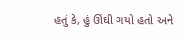હતું કે, હું ઊંઘી ગયો હતો અને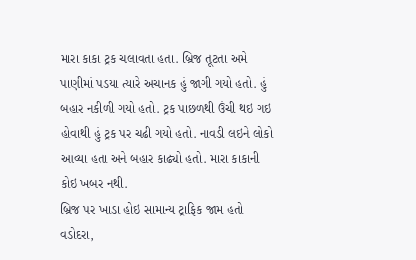મારા કાકા ટ્રક ચલાવતા હતા. બ્રિજ તૂટતા અમે પાણીમાં પડયા ત્યારે અચાનક હું જાગી ગયો હતો. હું બહાર નકીળી ગયો હતો. ટ્રક પાછળથી ઉંચી થઇ ગઇ હોવાથી હું ટ્રક પર ચઢી ગયો હતો. નાવડી લઇને લોકો આવ્યા હતા અને બહાર કાઢ્યો હતો. મારા કાકાની કોઇ ખબર નથી.
બ્રિજ પર ખાડા હોઇ સામાન્ય ટ્રાફિક જામ હતો
વડોદરા,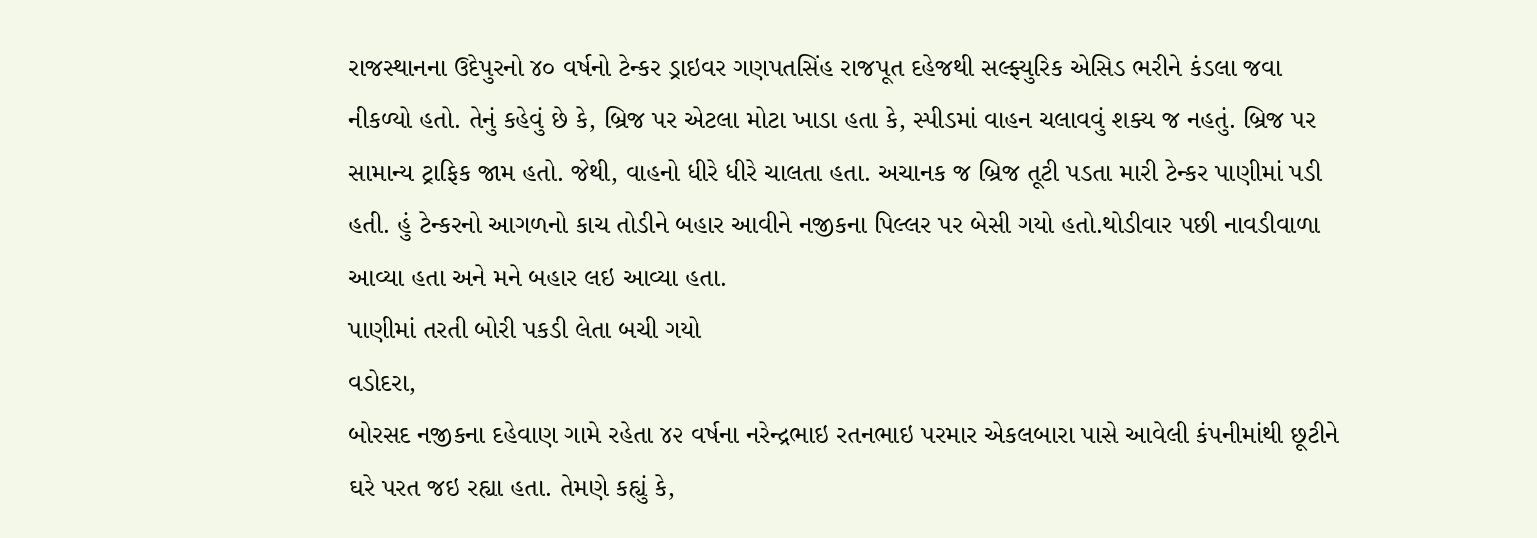રાજસ્થાનના ઉદેપુરનો ૪૦ વર્ષનો ટેન્કર ડ્રાઇવર ગણપતસિંહ રાજપૂત દહેજથી સલ્ફ્યુરિક એસિડ ભરીને કંડલા જવા નીકળ્યો હતો. તેનું કહેવું છે કે, બ્રિજ પર એટલા મોટા ખાડા હતા કે, સ્પીડમાં વાહન ચલાવવું શક્ય જ નહતું. બ્રિજ પર સામાન્ય ટ્રાફિક જામ હતો. જેથી, વાહનો ધીરે ધીરે ચાલતા હતા. અચાનક જ બ્રિજ તૂટી પડતા મારી ટેન્કર પાણીમાં પડી હતી. હું ટેન્કરનો આગળનો કાચ તોડીને બહાર આવીને નજીકના પિલ્લર પર બેસી ગયો હતો.થોડીવાર પછી નાવડીવાળા આવ્યા હતા અને મને બહાર લઇ આવ્યા હતા.
પાણીમાં તરતી બોરી પકડી લેતા બચી ગયો
વડોદરા,
બોરસદ નજીકના દહેવાણ ગામે રહેતા ૪૨ વર્ષના નરેન્દ્રભાઇ રતનભાઇ પરમાર એકલબારા પાસે આવેલી કંપનીમાંથી છૂટીને ઘરે પરત જઇ રહ્યા હતા. તેમણે કહ્યું કે,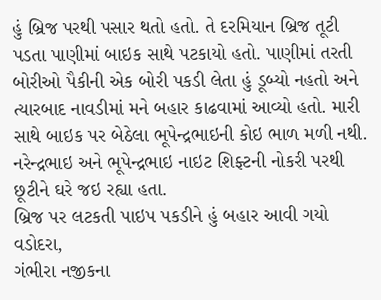હું બ્રિજ પરથી પસાર થતો હતો. તે દરમિયાન બ્રિજ તૂટી પડતા પાણીમાં બાઇક સાથે પટકાયો હતો. પાણીમાં તરતી બોરીઓ પૈકીની એક બોરી પકડી લેતા હું ડૂબ્યો નહતો અને ત્યારબાદ નાવડીમાં મને બહાર કાઢવામાં આવ્યો હતો. મારી સાથે બાઇક પર બેઠેલા ભૂપેન્દ્રભાઇની કોઇ ભાળ મળી નથી. નરેન્દ્રભાઇ અને ભૂપેન્દ્રભાઇ નાઇટ શિફ્ટની નોકરી પરથી છૂટીને ઘરે જઇ રહ્યા હતા.
બ્રિજ પર લટકતી પાઇપ પકડીને હું બહાર આવી ગયો
વડોદરા,
ગંભીરા નજીકના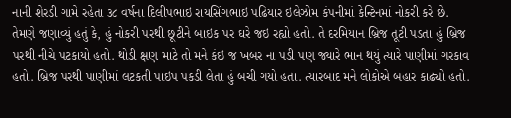નાની શેરડી ગામે રહેતા ૩૮ વર્ષના દિલીપભાઇ રાયસિંગભાઇ પઢિયાર ઇલેઝોમ કંપનીમાં કેન્ટિનમાં નોકરી કરે છે. તેમણે જણાવ્યું હતું કે, હું નોકરી પરથી છૂટીને બાઇક પર ઘરે જઇ રહ્યો હતો. તે દરમિયાન બ્રિજ તૂટી પડતા હું બ્રિજ પરથી નીચે પટકાયો હતો. થોડી ક્ષણ માટે તો મને કંઇ જ ખબર ના પડી પણ જ્યારે ભાન થયું ત્યારે પાણીમાં ગરકાવ હતો. બ્રિજ પરથી પાણીમાં લટકતી પાઇપ પકડી લેતા હું બચી ગયો હતા. ત્યારબાદ મને લોકોએ બહાર કાઢ્યો હતો.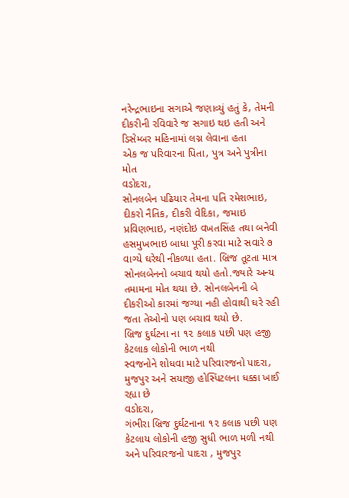નરેન્દ્રભાઇના સગાએ જણાવ્યું હતું કે, તેમની દીકરીની રવિવારે જ સગાઇ થઇ હતી અને ડિસેમ્બર મહિનામાં લગ્ન લેવાના હતા
એક જ પરિવારના પિતા, પુત્ર અને પુત્રીના મોત
વડોદરા,
સોનલબેન પઢિયાર તેમના પતિ રમેશભાઇ, દીકરો નૈતિક, દીકરી વેદિકા, જમાઇ પ્રવિણભાઇ, નણંદોઇ વખતસિંહ તથા બનેવી હસમુખભાઇ બાધા પૂરી કરવા માટે સવારે ૭ વાગ્યે ઘરેથી નીકળ્યા હતા. બ્રિજ તૂટતા માત્ર સોનલબેનનો બચાવ થયો હતો.જ્યારે અન્ય તમામના મોત થયા છે. સોનલબેનની બે દીકરીઓ કારમાં જગ્યા નહી હોવાથી ઘરે રહી જતા તેઓનો પણ બચાવ થયો છે.
બ્રિજ દુર્ઘટના ના ૧૨ કલાક પછી પણ હજી કેટલાક લોકોની ભાળ નથી
સ્વજનોને શોધવા માટે પરિવારજનો પાદરા, મુજપુર અને સયાજી હોસ્પિટલના ધક્કા ખાઈ રહ્યા છે
વડોદરા,
ગંભીરા બ્રિજ દુર્ઘટનાના ૧૨ કલાક પછી પણ કેટલાય લોકોની હજી સુધી ભાળ મળી નથી અને પરિવારજનો પાદરા , મુજપુર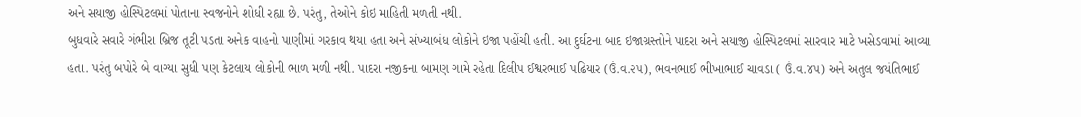અને સયાજી હોસ્પિટલમાં પોતાના સ્વજનોને શોધી રહ્યા છે. પરંતુ, તેઓને કોઇ માહિતી મળતી નથી.
બુધવારે સવારે ગંભીરા બ્રિજ તૂટી પડતા અનેક વાહનો પાણીમાં ગરકાવ થયા હતા અને સંખ્યાબંધ લોકોને ઇજા પહોંચી હતી. આ દુર્ઘટના બાદ ઇજાગ્રસ્તોને પાદરા અને સયાજી હોસ્પિટલમાં સારવાર માટે ખસેડવામાં આવ્યા હતા. પરંતુ બપોરે બે વાગ્યા સુધી પણ કેટલાય લોકોની ભાળ મળી નથી. પાદરા નજીકના બામણ ગામે રહેતા દિલીપ ઈશ્વરભાઈ પઢિયાર (ઉં.વ.૨૫), ભવનભાઈ ભીખાભાઈ ચાવડા ( ઉં.વ.૪૫) અને અતુલ જયંતિભાઈ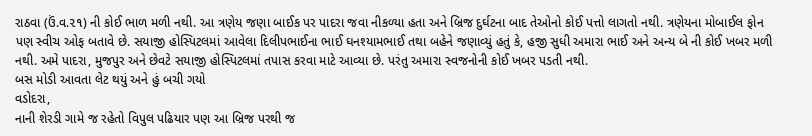રાઠવા (ઉં.વ.૨૧) ની કોઈ ભાળ મળી નથી. આ ત્રણેય જણા બાઈક પર પાદરા જવા નીકળ્યા હતા અને બ્રિજ દુર્ઘટના બાદ તેઓનો કોઈ પત્તો લાગતો નથી. ત્રણેયના મોબાઈલ ફોન પણ સ્વીચ ઓફ બતાવે છે. સયાજી હોસ્પિટલમાં આવેલા દિલીપભાઈના ભાઈ ઘનશ્યામભાઈ તથા બહેને જણાવ્યું હતું કે, હજી સુધી અમારા ભાઈ અને અન્ય બે ની કોઈ ખબર મળી નથી. અમે પાદરા, મુજપુર અને છેવટે સયાજી હોસ્પિટલમાં તપાસ કરવા માટે આવ્યા છે. પરંતુ અમારા સ્વજનોની કોઈ ખબર પડતી નથી.
બસ મોડી આવતા લેટ થયું અને હું બચી ગયો
વડોદરા,
નાની શેરડી ગામે જ રહેતો વિપુલ પઢિયાર પણ આ બ્રિજ પરથી જ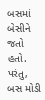બસમાં બેસીને જતો હતો. પરંતુ, બસ મોડી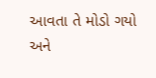આવતા તે મોડો ગયો અને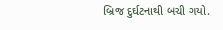બ્રિજ દુર્ઘટનાથી બચી ગયો.